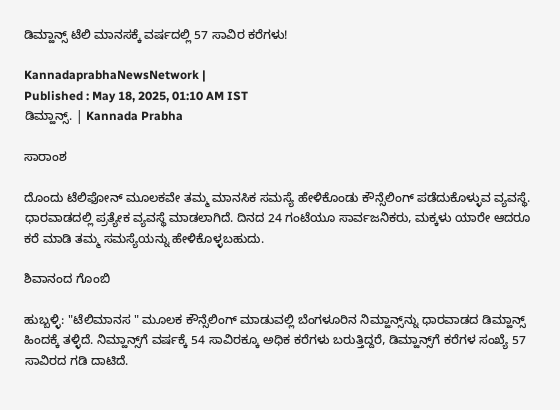ಡಿಮ್ಹಾನ್ಸ್‌ ಟೆಲಿ ಮಾನಸಕ್ಕೆ ವರ್ಷದಲ್ಲಿ 57 ಸಾವಿರ ಕರೆಗಳು!

KannadaprabhaNewsNetwork |
Published : May 18, 2025, 01:10 AM IST
ಡಿಮ್ಹಾನ್ಸ್‌. | Kannada Prabha

ಸಾರಾಂಶ

ದೊಂದು ಟೆಲಿಫೋನ್‌ ಮೂಲಕವೇ ತಮ್ಮ ಮಾನಸಿಕ ಸಮಸ್ಯೆ ಹೇಳಿಕೊಂಡು ಕೌನ್ಸೆಲಿಂಗ್‌ ಪಡೆದುಕೊಳ್ಳುವ ವ್ಯವಸ್ಥೆ. ಧಾರವಾಡದಲ್ಲಿ ಪ್ರತ್ಯೇಕ ವ್ಯವಸ್ಥೆ ಮಾಡಲಾಗಿದೆ. ದಿನದ 24 ಗಂಟೆಯೂ ಸಾರ್ವಜನಿಕರು, ಮಕ್ಕಳು ಯಾರೇ ಆದರೂ ಕರೆ ಮಾಡಿ ತಮ್ಮ ಸಮಸ್ಯೆಯನ್ನು ಹೇಳಿಕೊಳ್ಳಬಹುದು.

ಶಿವಾನಂದ ಗೊಂಬಿ

ಹುಬ್ಬಳ್ಳಿ: "ಟೆಲಿಮಾನಸ " ಮೂಲಕ ಕೌನ್ಸೆಲಿಂಗ್‌ ಮಾಡುವಲ್ಲಿ ಬೆಂಗಳೂರಿನ ನಿಮ್ಹಾನ್ಸ್‌ನ್ನು ಧಾರವಾಡದ ಡಿಮ್ಹಾನ್ಸ್‌ ಹಿಂದಕ್ಕೆ ತಳ್ಳಿದೆ. ನಿಮ್ಹಾನ್ಸ್‌ಗೆ ವರ್ಷಕ್ಕೆ 54 ಸಾವಿರಕ್ಕೂ ಅಧಿಕ ಕರೆಗಳು ಬರುತ್ತಿದ್ದರೆ, ಡಿಮ್ಹಾನ್ಸ್‌ಗೆ ಕರೆಗಳ ಸಂಖ್ಯೆ 57 ಸಾವಿರದ ಗಡಿ ದಾಟಿದೆ.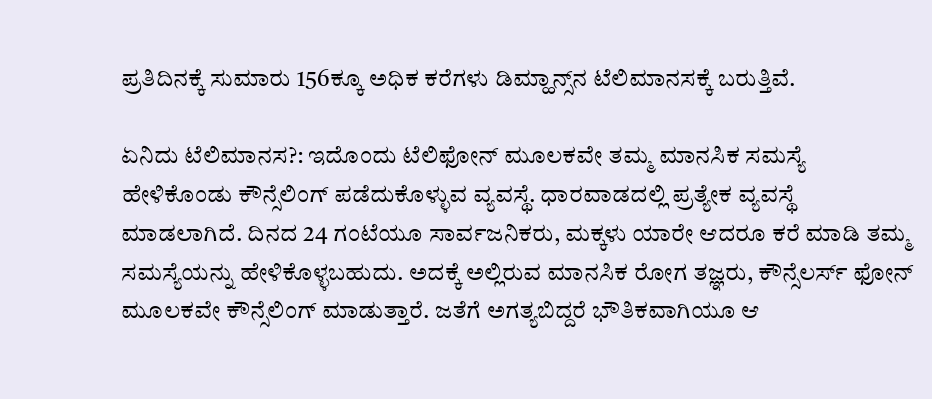ಪ್ರತಿದಿನಕ್ಕೆ ಸುಮಾರು 156ಕ್ಕೂ ಅಧಿಕ ಕರೆಗಳು ಡಿಮ್ಹಾನ್ಸ್‌ನ ಟೆಲಿಮಾನಸಕ್ಕೆ ಬರುತ್ತಿವೆ.

ಏನಿದು ಟೆಲಿಮಾನಸ?: ಇದೊಂದು ಟೆಲಿಫೋನ್‌ ಮೂಲಕವೇ ತಮ್ಮ ಮಾನಸಿಕ ಸಮಸ್ಯೆ ಹೇಳಿಕೊಂಡು ಕೌನ್ಸೆಲಿಂಗ್‌ ಪಡೆದುಕೊಳ್ಳುವ ವ್ಯವಸ್ಥೆ. ಧಾರವಾಡದಲ್ಲಿ ಪ್ರತ್ಯೇಕ ವ್ಯವಸ್ಥೆ ಮಾಡಲಾಗಿದೆ. ದಿನದ 24 ಗಂಟೆಯೂ ಸಾರ್ವಜನಿಕರು, ಮಕ್ಕಳು ಯಾರೇ ಆದರೂ ಕರೆ ಮಾಡಿ ತಮ್ಮ ಸಮಸ್ಯೆಯನ್ನು ಹೇಳಿಕೊಳ್ಳಬಹುದು. ಅದಕ್ಕೆ ಅಲ್ಲಿರುವ ಮಾನಸಿಕ ರೋಗ ತಜ್ಞರು, ಕೌನ್ಸೆಲರ್ಸ್‌ ಫೋನ್‌ ಮೂಲಕವೇ ಕೌನ್ಸೆಲಿಂಗ್‌ ಮಾಡುತ್ತಾರೆ. ಜತೆಗೆ ಅಗತ್ಯಬಿದ್ದರೆ ಭೌತಿಕವಾಗಿಯೂ ಆ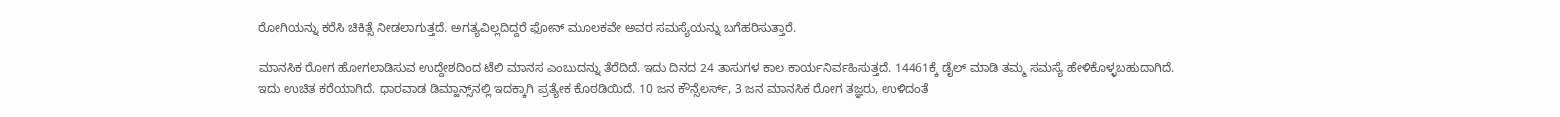ರೋಗಿಯನ್ನು ಕರೆಸಿ ಚಿಕಿತ್ಸೆ ನೀಡಲಾಗುತ್ತದೆ. ಅಗತ್ಯವಿಲ್ಲದಿದ್ದರೆ ಫೋನ್‌ ಮೂಲಕವೇ ಅವರ ಸಮಸ್ಯೆಯನ್ನು ಬಗೆಹರಿಸುತ್ತಾರೆ.

ಮಾನಸಿಕ ರೋಗ ಹೋಗಲಾಡಿಸುವ ಉದ್ದೇಶದಿಂದ ಟೆಲಿ ಮಾನಸ ಎಂಬುದನ್ನು ತೆರೆದಿದೆ. ಇದು ದಿನದ 24 ತಾಸುಗಳ ಕಾಲ ಕಾರ್ಯನಿರ್ವಹಿಸುತ್ತದೆ. 14461ಕ್ಕೆ ಡೈಲ್‌ ಮಾಡಿ ತಮ್ಮ ಸಮಸ್ಯೆ ಹೇಳಿಕೊಳ್ಳಬಹುದಾಗಿದೆ. ಇದು ಉಚಿತ ಕರೆಯಾಗಿದೆ. ಧಾರವಾಡ ಡಿಮ್ಹಾನ್ಸ್‌ನಲ್ಲಿ ಇದಕ್ಕಾಗಿ ಪ್ರತ್ಯೇಕ ಕೊಠಡಿಯಿದೆ. 10 ಜನ ಕೌನ್ಸೆಲರ್ಸ್‌, 3 ಜನ ಮಾನಸಿಕ ರೋಗ ತಜ್ಞರು, ಉಳಿದಂತೆ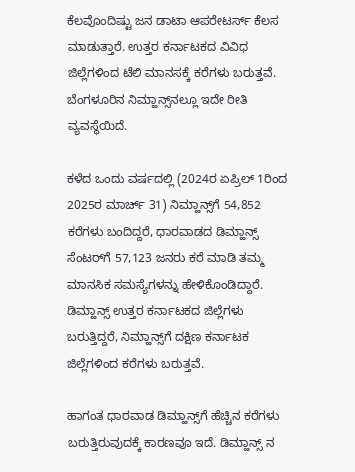ಕೆಲವೊಂದಿಷ್ಟು ಜನ ಡಾಟಾ ಆಪರೇಟರ್ಸ್‌ ಕೆಲಸ ಮಾಡುತ್ತಾರೆ. ಉತ್ತರ ಕರ್ನಾಟಕದ ವಿವಿಧ ಜಿಲ್ಲೆಗಳಿಂದ ಟೆಲಿ ಮಾನಸಕ್ಕೆ ಕರೆಗಳು ಬರುತ್ತವೆ. ಬೆಂಗಳೂರಿನ ನಿಮ್ಹಾನ್ಸ್‌ನಲ್ಲೂ ಇದೇ ರೀತಿ ವ್ಯವಸ್ಥೆಯಿದೆ.

ಕಳೆದ ಒಂದು ವರ್ಷದಲ್ಲಿ (2024ರ ಏಪ್ರಿಲ್‌ 1ರಿಂದ 2025ರ ಮಾರ್ಚ್‌ 31) ನಿಮ್ಹಾನ್ಸ್‌ಗೆ 54,852 ಕರೆಗಳು ಬಂದಿದ್ದರೆ, ಧಾರವಾಡದ ಡಿಮ್ಹಾನ್ಸ್‌ ಸೆಂಟರ್‌ಗೆ 57,123 ಜನರು ಕರೆ ಮಾಡಿ ತಮ್ಮ ಮಾನಸಿಕ ಸಮಸ್ಯೆಗಳನ್ನು ಹೇಳಿಕೊಂಡಿದ್ದಾರೆ. ಡಿಮ್ಹಾನ್ಸ್‌ ಉತ್ತರ ಕರ್ನಾಟಕದ ಜಿಲ್ಲೆಗಳು ಬರುತ್ತಿದ್ದರೆ, ನಿಮ್ಹಾನ್ಸ್‌ಗೆ ದಕ್ಷಿಣ ಕರ್ನಾಟಕ ಜಿಲ್ಲೆಗಳಿಂದ ಕರೆಗಳು ಬರುತ್ತವೆ.

ಹಾಗಂತ ಧಾರವಾಡ ಡಿಮ್ಹಾನ್ಸ್‌ಗೆ ಹೆಚ್ಚಿನ ಕರೆಗಳು ಬರುತ್ತಿರುವುದಕ್ಕೆ ಕಾರಣವೂ ಇದೆ. ಡಿಮ್ಹಾನ್ಸ್‌ ನ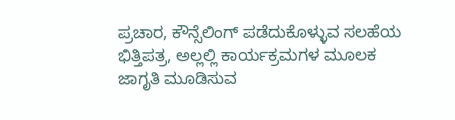ಪ್ರಚಾರ, ಕೌನ್ಸೆಲಿಂಗ್‌ ಪಡೆದುಕೊಳ್ಳುವ ಸಲಹೆಯ ಭಿತ್ತಿಪತ್ರ, ಅಲ್ಲಲ್ಲಿ ಕಾರ್ಯಕ್ರಮಗಳ ಮೂಲಕ ಜಾಗೃತಿ ಮೂಡಿಸುವ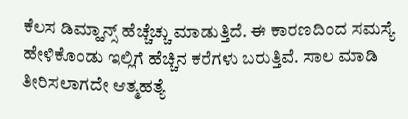ಕೆಲಸ ಡಿಮ್ಹಾನ್ಸ್‌ ಹೆಚ್ಚೆಚ್ಚು ಮಾಡುತ್ತಿದೆ. ಈ ಕಾರಣದಿಂದ ಸಮಸ್ಯೆ ಹೇಳಿಕೊಂಡು ಇಲ್ಲಿಗೆ ಹೆಚ್ಚಿನ ಕರೆಗಳು ಬರುತ್ತಿವೆ. ಸಾಲ ಮಾಡಿ ತೀರಿಸಲಾಗದೇ ಆತ್ಮಹತ್ಯೆ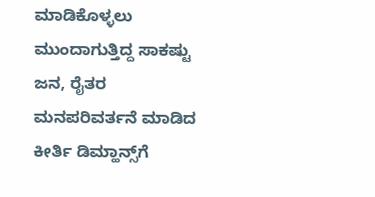ಮಾಡಿಕೊಳ್ಳಲು ಮುಂದಾಗುತ್ತಿದ್ದ ಸಾಕಷ್ಟು ಜನ, ರೈತರ ಮನಪರಿವರ್ತನೆ ಮಾಡಿದ ಕೀರ್ತಿ ಡಿಮ್ಹಾನ್ಸ್‌ಗೆ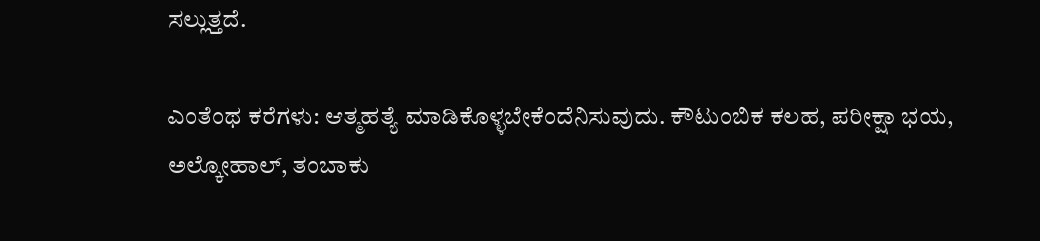ಸಲ್ಲುತ್ತದೆ.

ಎಂತೆಂಥ ಕರೆಗಳು: ಆತ್ಮಹತ್ಯೆ ಮಾಡಿಕೊಳ್ಳಬೇಕೆಂದೆನಿಸುವುದು. ಕೌಟುಂಬಿಕ ಕಲಹ, ಪರೀಕ್ಷಾ ಭಯ, ಅಲ್ಕೋಹಾಲ್‌, ತಂಬಾಕು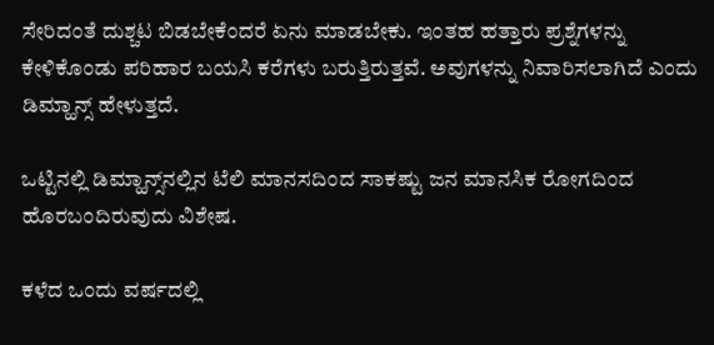ಸೇರಿದಂತೆ ದುಶ್ಚಟ ಬಿಡಬೇಕೆಂದರೆ ಏನು ಮಾಡಬೇಕು. ಇಂತಹ ಹತ್ತಾರು ಪ್ರಶ್ನೆಗಳನ್ನು ಕೇಳಿಕೊಂಡು ಪರಿಹಾರ ಬಯಸಿ ಕರೆಗಳು ಬರುತ್ತಿರುತ್ತವೆ. ಅವುಗಳನ್ನು ನಿವಾರಿಸಲಾಗಿದೆ ಎಂದು ಡಿಮ್ಹಾನ್ಸ್‌ ಹೇಳುತ್ತದೆ.

ಒಟ್ಟಿನಲ್ಲಿ ಡಿಮ್ಹಾನ್ಸ್‌ನಲ್ಲಿನ ಟೆಲಿ ಮಾನಸದಿಂದ ಸಾಕಷ್ಟು ಜನ ಮಾನಸಿಕ ರೋಗದಿಂದ ಹೊರಬಂದಿರುವುದು ವಿಶೇಷ.

ಕಳೆದ ಒಂದು ವರ್ಷದಲ್ಲಿ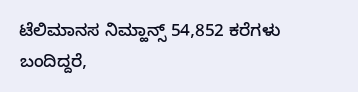ಟೆಲಿಮಾನಸ ನಿಮ್ಹಾನ್ಸ್‌ 54,852 ಕರೆಗಳು ಬಂದಿದ್ದರೆ,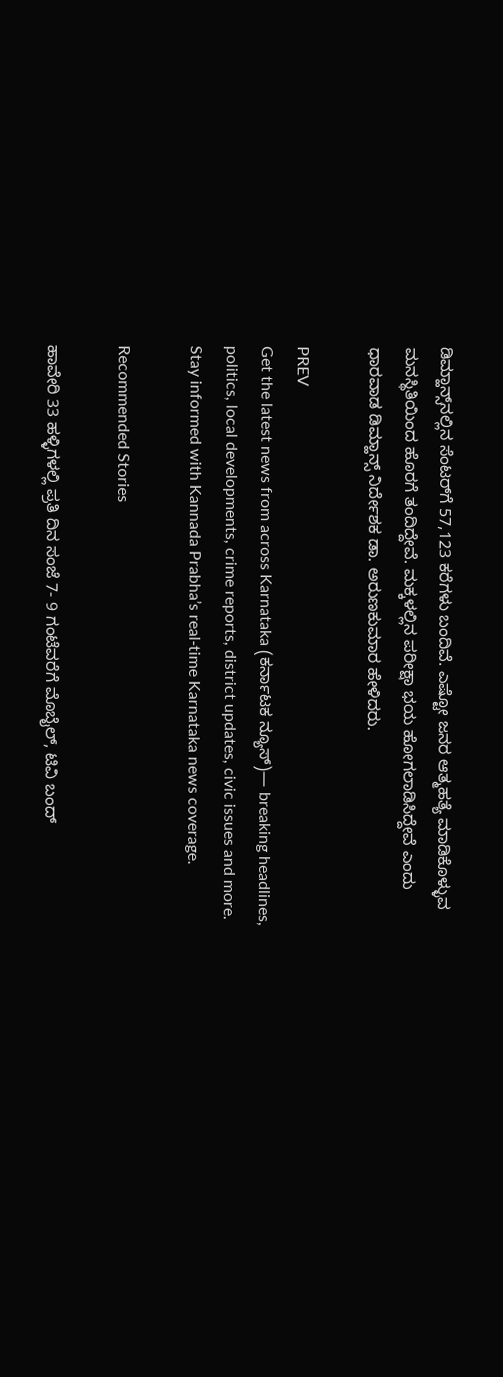ಡಿಮ್ಹಾನ್ಸ್‌ನಲ್ಲಿನ ಸೆಂಟರ್‌ಗೆ 57,123 ಕರೆಗಳು ಬಂದಿವೆ. ಎಷ್ಟೋ ಜನರ ಆತ್ಮಹತ್ಯೆ ಮಾಡಿಕೊಳ್ಳುವ ಮನಸ್ಥಿತಿಯಿಂದ ಹೊರಗೆ ತಂದಿದ್ದೇವೆ. ಮಕ್ಕಳಲ್ಲಿನ ಪರೀಕ್ಷಾ ಭಯ ಹೋಗಲಾಡಿಸಿದ್ದೇವೆ ಎಂದು ಧಾರವಾಡ ಡಿಮ್ಹಾನ್ಸ್‌ ನಿರ್ದೇಶಕ ಡಾ. ಅರುಣಕುಮಾರ ಹೇಳಿದರು.

PREV
Get the latest news from across Karnataka (ಕರ್ನಾಟಕ ನ್ಯೂಸ್)— breaking headlines, politics, local developments, crime reports, district updates, civic issues and more. Stay informed with Kannada Prabha’s real‑time Karnataka news coverage.

Recommended Stories

ಹಾವೇರಿ 33 ಹಳ್ಳಿಗಳಲ್ಲಿ ಪ್ರತಿ ದಿನ ಸಂಜೆ 7- 9 ಗಂಟೆವರೆಗೆ ಮೊಬೈಲ್‌, ಟಿವಿ ಬಂದ್‌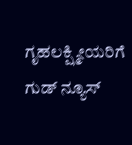ಗೃಹಲಕ್ಷ್ಮೀಯರಿಗೆ ಗುಡ್ ನ್ಯೂಸ್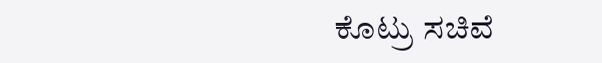ಕೊಟ್ರು ಸಚಿವೆ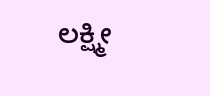ಲಕ್ಷ್ಮೀ